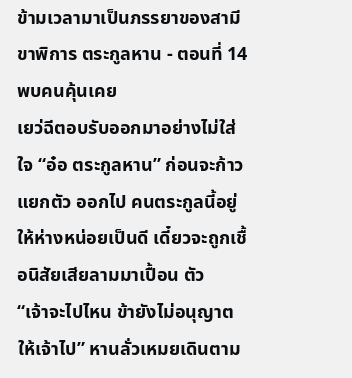ข้ามเวลามาเป็นภรรยาของสามีขาพิการ ตระกูลหาน - ตอนที่ 14 พบคนคุ้นเคย
เยว่ฉีตอบรับออกมาอย่างไม่ใส่ใจ “อ๋อ ตระกูลหาน” ก่อนจะก้าวแยกตัว ออกไป คนตระกูลนี้อยู่ให้ห่างหน่อยเป็นดี เดี๋ยวจะถูกเชื้อนิสัยเสียลามมาเปื้อน ตัว
“เจ้าจะไปไหน ข้ายังไม่อนุญาตให้เจ้าไป” หานลั่วเหมยเดินตาม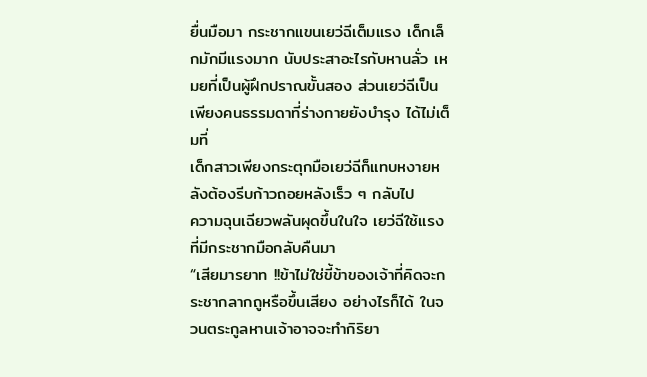ยื่นมือมา กระชากแขนเยว่ฉีเต็มแรง เด็กเล็กมักมีแรงมาก นับประสาอะไรกับหานลั่ว เหมยที่เป็นผู้ฝึกปราณขั้นสอง ส่วนเยว่ฉีเป็นเพียงคนธรรมดาที่ร่างกายยังบำรุง ได้ไม่เต็มที่
เด็กสาวเพียงกระตุกมือเยว่ฉีก็แทบหงายหลังต้องรีบก้าวถอยหลังเร็ว ๆ กลับไป
ความฉุนเฉียวพลันผุดขึ้นในใจ เยว่ฉีใช้แรงที่มีกระชากมือกลับคืนมา
“เสียมารยาท !!ข้าไม่ใช่ขี้ข้าของเจ้าที่คิดจะกระชากลากถูหรือขึ้นเสียง อย่างไรก็ได้ ในจวนตระกูลหานเจ้าอาจจะทำกิริยา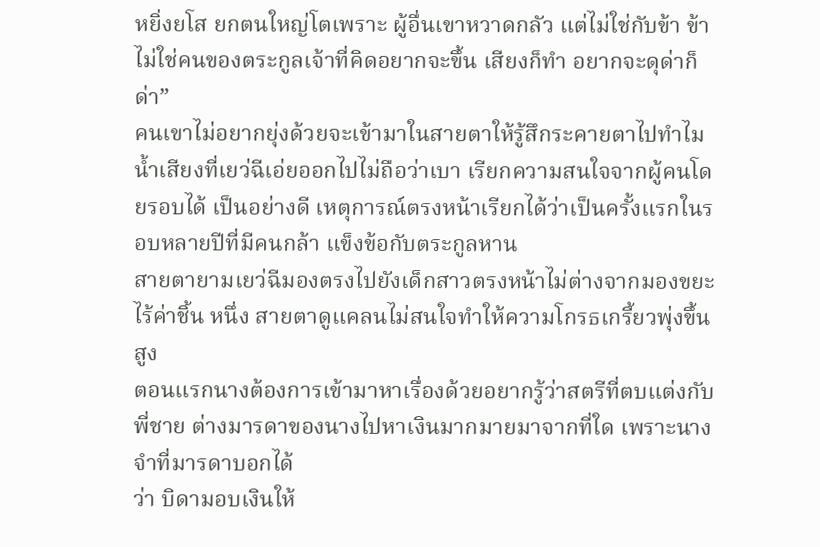หยิ่งยโส ยกตนใหญ่โตเพราะ ผู้อื่นเขาหวาดกลัว แต่ไม่ใช่กับข้า ข้าไม่ใช่คนของตระกูลเจ้าที่คิดอยากจะขึ้น เสียงก็ทำ อยากจะดุด่าก็ด่า”
คนเขาไม่อยากยุ่งด้วยจะเข้ามาในสายตาให้รู้สึกระคายตาไปทำไม
น้ำเสียงที่เยว่ฉีเอ่ยออกไปไม่ถือว่าเบา เรียกความสนใจจากผู้คนโดยรอบได้ เป็นอย่างดี เหตุการณ์ตรงหน้าเรียกได้ว่าเป็นครั้งแรกในรอบหลายปีที่มีคนกล้า แข็งข้อกับตระกูลหาน
สายตายามเยว่ฉีมองตรงไปยังเด็กสาวตรงหน้าไม่ต่างจากมองขยะไร้ค่าชิ้น หนึ่ง สายตาดูแคลนไม่สนใจทำให้ความโกรธเกรี้ยวพุ่งขึ้นสูง
ตอนแรกนางต้องการเข้ามาหาเรื่องด้วยอยากรู้ว่าสตรีที่ตบแต่งกับพี่ชาย ต่างมารดาของนางไปหาเงินมากมายมาจากที่ใด เพราะนางจำที่มารดาบอกได้
ว่า บิดามอบเงินให้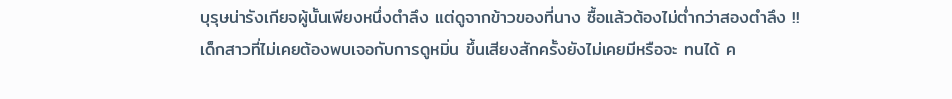บุรุษน่ารังเกียจผู้นั้นเพียงหนึ่งตำลึง แต่ดูจากข้าวของที่นาง ซื้อแล้วต้องไม่ต่ำกว่าสองตำลึง !!
เด็กสาวที่ไม่เคยต้องพบเจอกับการดูหมิ่น ขึ้นเสียงสักครั้งยังไม่เคยมีหรือจะ ทนได้ ค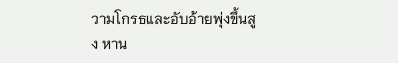วามโกรธและอับอ้ายพุ่งขึ้นสูง หาน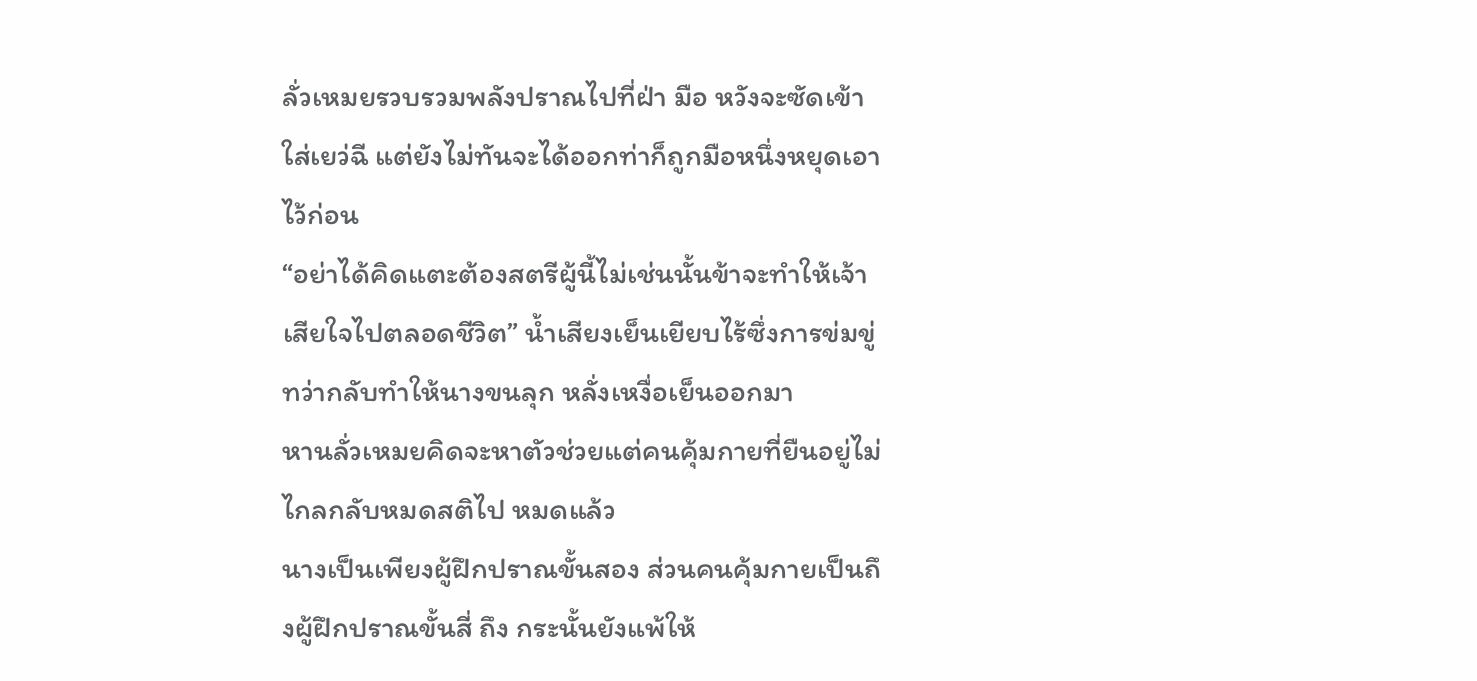ลั่วเหมยรวบรวมพลังปราณไปที่ฝ่า มือ หวังจะซัดเข้าใส่เยว่ฉี แต่ยังไม่ทันจะได้ออกท่าก็ถูกมือหนึ่งหยุดเอาไว้ก่อน
“อย่าได้คิดแตะต้องสตรีผู้นี้ไม่เช่นนั้นข้าจะทำให้เจ้าเสียใจไปตลอดชีวิต” น้ำเสียงเย็นเยียบไร้ซึ่งการข่มขู่ ทว่ากลับทำให้นางขนลุก หลั่งเหงื่อเย็นออกมา
หานลั่วเหมยคิดจะหาตัวช่วยแต่คนคุ้มกายที่ยืนอยู่ไม่ไกลกลับหมดสติไป หมดแล้ว
นางเป็นเพียงผู้ฝึกปราณขั้นสอง ส่วนคนคุ้มกายเป็นถึงผู้ฝึกปราณขั้นสี่ ถึง กระนั้นยังแพ้ให้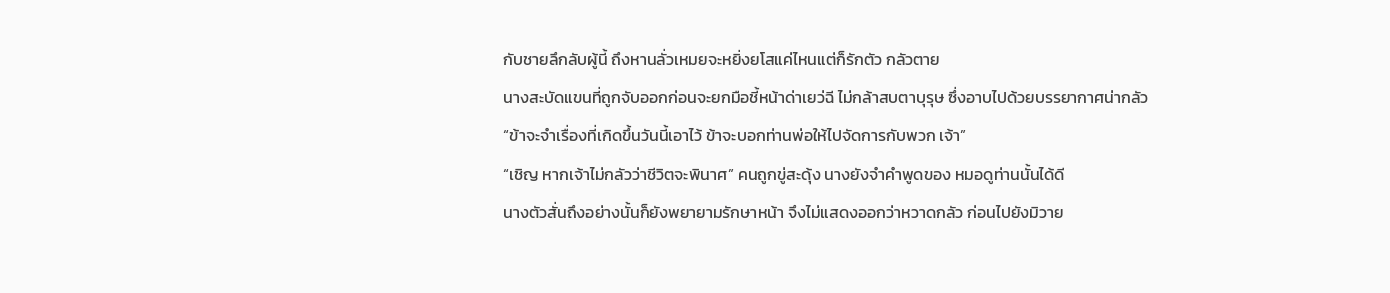กับชายลึกลับผู้นี้ ถึงหานลั่วเหมยจะหยิ่งยโสแค่ไหนแต่ก็รักตัว กลัวตาย
นางสะบัดแขนที่ถูกจับออกก่อนจะยกมือชี้หน้าด่าเยว่ฉี ไม่กล้าสบตาบุรุษ ซึ่งอาบไปด้วยบรรยากาศน่ากลัว
“ข้าจะจำเรื่องที่เกิดขึ้นวันนี้เอาไว้ ข้าจะบอกท่านพ่อให้ไปจัดการกับพวก เจ้า”
“เชิญ หากเจ้าไม่กลัวว่าชีวิตจะพินาศ” คนถูกขู่สะดุ้ง นางยังจำคำพูดของ หมอดูท่านนั้นได้ดี
นางตัวสั่นถึงอย่างนั้นก็ยังพยายามรักษาหน้า จึงไม่แสดงออกว่าหวาดกลัว ก่อนไปยังมิวาย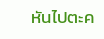หันไปตะค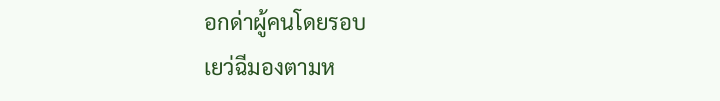อกด่าผู้คนโดยรอบ
เยว่ฉีมองตามห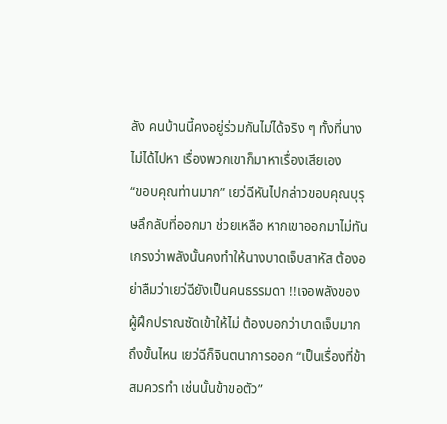ลัง คนบ้านนี้คงอยู่ร่วมกันไม่ได้จริง ๆ ทั้งที่นางไม่ได้ไปหา เรื่องพวกเขาก็มาหาเรื่องเสียเอง
“ขอบคุณท่านมาก” เยว่ฉีหันไปกล่าวขอบคุณบุรุษลึกลับที่ออกมา ช่วยเหลือ หากเขาออกมาไม่ทันเกรงว่าพลังนั้นคงทำให้นางบาดเจ็บสาหัส ต้องอย่าลืมว่าเยว่ฉียังเป็นคนธรรมดา !!เจอพลังของผู้ฝึกปราณซัดเข้าให้ไม่ ต้องบอกว่าบาดเจ็บมากถึงขั้นไหน เยว่ฉีก็จินตนาการออก “เป็นเรื่องที่ข้าสมควรทำ เช่นนั้นข้าขอตัว”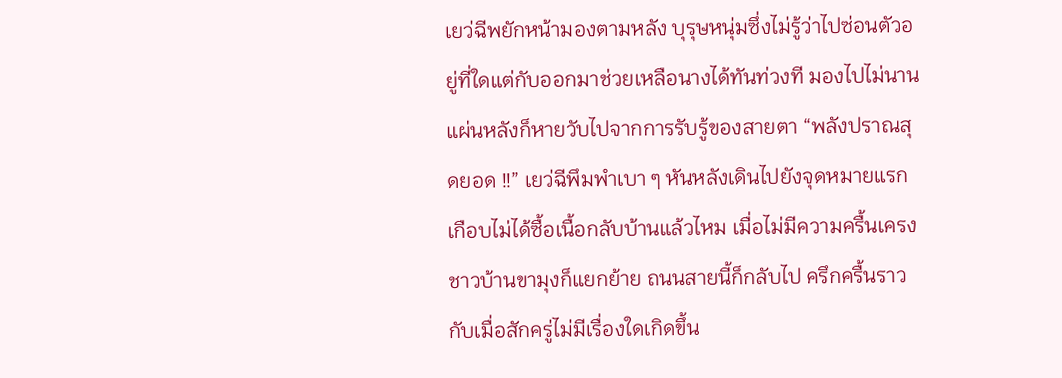เยว่ฉีพยักหน้ามองตามหลัง บุรุษหนุ่มซึ่งไม่รู้ว่าไปซ่อนตัวอยู่ที่ใดแต่กับออกมาช่วยเหลือนางได้ทันท่วงที มองไปไม่นานแผ่นหลังก็หายวับไปจากการรับรู้ของสายตา “พลังปราณสุดยอด !!” เยว่ฉีพึมพำเบา ๆ หันหลังเดินไปยังจุดหมายแรก เกือบไม่ได้ซื้อเนื้อกลับบ้านแล้วไหม เมื่อไม่มีความครื้นเครงชาวบ้านขามุงก็แยกย้าย ถนนสายนี้ก็กลับไป ครึกครื้นราวกับเมื่อสักครู่ไม่มีเรื่องใดเกิดขึ้น